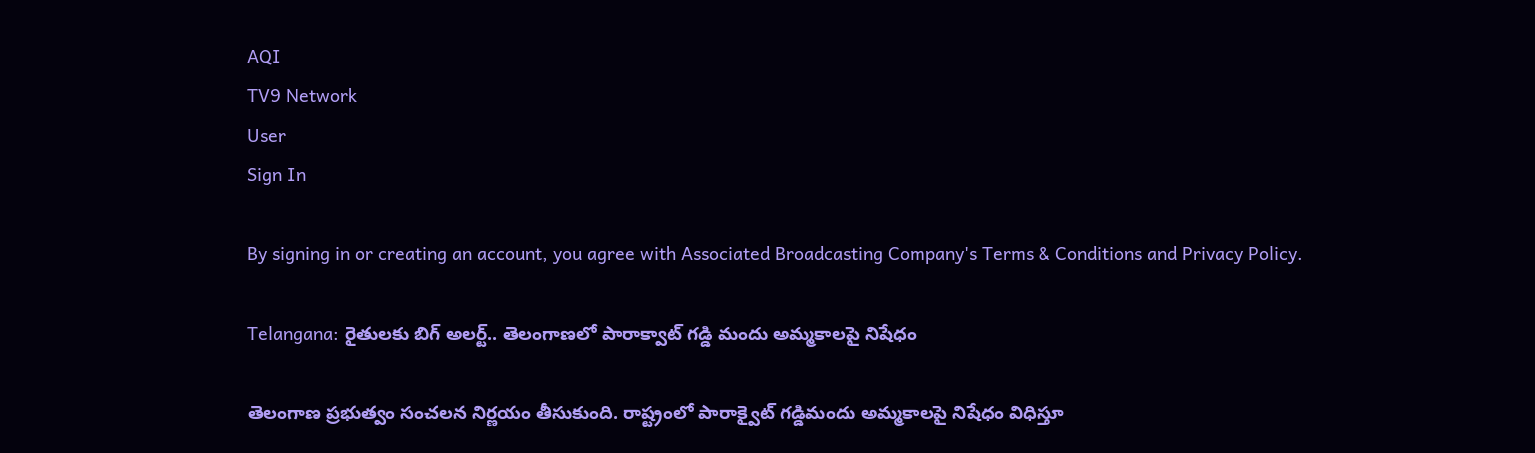AQI
TV9 Network
User
Sign In

By signing in or creating an account, you agree with Associated Broadcasting Company's Terms & Conditions and Privacy Policy.

Telangana: రైతులకు బిగ్‌ అలర్ట్.. తెలంగాణలో పారాక్వాట్ గడ్డి మందు అమ్మకాలపై నిషేధం

తెలంగాణ ప్రభుత్వం సంచలన నిర్ణయం తీసుకుంది. రాష్ట్రంలో పారాక్వైట్ గడ్డిమందు అమ్మకాలపై నిషేధం విధిస్తూ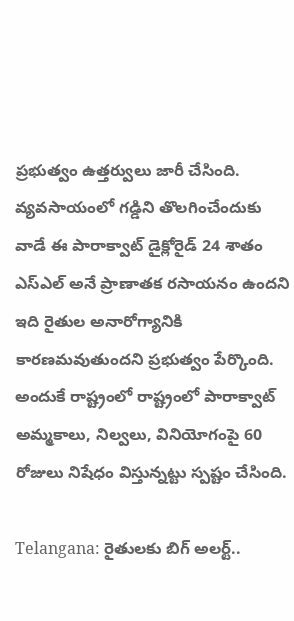ప్రభుత్వం ఉత్తర్వులు జారీ చేసింది. వ్యవసాయంలో గడ్డిని తొలగించేందుకు వాడే ఈ పారాక్వాట్ డైక్లోరైడ్ 24 శాతం ఎస్ఎల్ అనే ప్రాణాతక రసాయనం ఉందని ఇది రైతుల అనారోగ్యానికి కారణమవుతుందని ప్రభుత్వం పేర్కొంది. అందుకే రాష్ట్రంలో రాష్ట్రంలో పారాక్వాట్ అమ్మకాలు, నిల్వలు, వినియోగంపై 60 రోజులు నిషేధం విస్తున్నట్టు స్పష్టం చేసింది.

Telangana: రైతులకు బిగ్‌ అలర్ట్..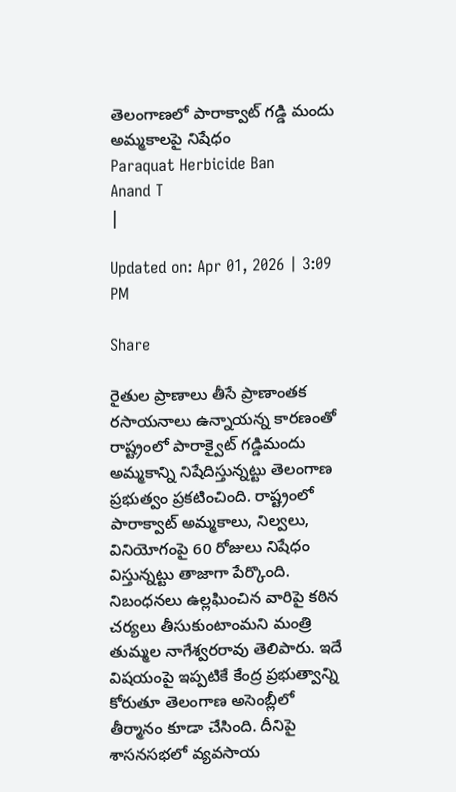తెలంగాణలో పారాక్వాట్ గడ్డి మందు అమ్మకాలపై నిషేధం
Paraquat Herbicide Ban
Anand T
|

Updated on: Apr 01, 2026 | 3:09 PM

Share

రైతుల ప్రాణాలు తీసే ప్రాణాంతక రసాయనాలు ఉన్నాయన్న కారణంతో రాష్ట్రంలో పారాక్వైట్ గడ్డిమందు అమ్మకాన్ని నిషేదిస్తున్నట్టు తెలంగాణ ప్రభుత్వం ప్రకటించింది. రాష్ట్రంలో పారాక్వాట్ అమ్మకాలు, నిల్వలు, వినియోగంపై 60 రోజులు నిషేధం విస్తున్నట్టు తాజాగా పేర్కొంది. నిబంధనలు ఉల్లఘించిన వారిపై కఠిన చర్యలు తీసుకుంటాంమని మంత్రి తుమ్మల నాగేశ్వరరావు తెలిపారు. ఇదే విషయంపై ఇప్పటికే కేంద్ర ప్రభుత్వాన్ని కోరుతూ తెలంగాణ అసెంబ్లీలో తీర్మానం కూడా చేసింది. దీనిపై శాసనసభలో వ్యవసాయ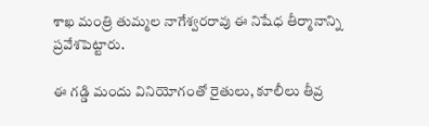శాఖ మంత్రి తుమ్మల నాగేశ్వరరావు ఈ నిషేధ తీర్మానాన్ని ప్రవేశపెట్టారు.

ఈ గడ్డి మందు వినియోగంతో రైతులు, కూలీలు తీవ్ర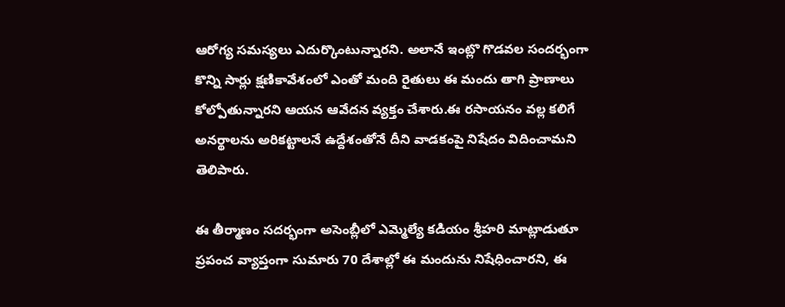ఆరోగ్య సమస్యలు ఎదుర్కొంటున్నారని. అలానే ఇంట్లొ గొడవల సందర్భంగా కొన్ని సార్లు క్షణికావేశంలో ఎంతో మంది రైతులు ఈ మందు తాగి ప్రాణాలు కోల్పోతున్నారని ఆయన ఆవేదన వ్యక్తం చేశారు.ఈ రసాయనం వల్ల కలిగే అనర్థాలను అరికట్టాలనే ఉద్దేశంతోనే దీని వాడకంపై నిషేదం విదించామని తెలిపారు.

ఈ తీర్మాణం సదర్భంగా అసెంబ్లీలో ఎమ్మెల్యే కడియం శ్రీహరి మాట్లాడుతూ ప్రపంచ వ్యాప్తంగా సుమారు 70 దేశాల్లో ఈ మందును నిషేధించారని, ఈ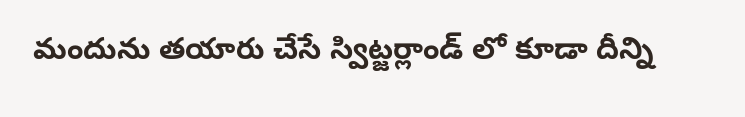మందును తయారు చేసే స్విట్జర్లాండ్ లో కూడా దీన్ని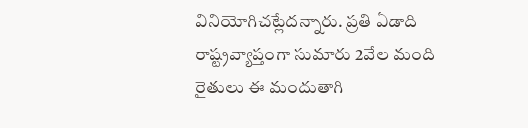వినియోగిచట్లేదన్నారు. ప్రతి ఏడాది రాష్ట్రవ్యాప్తంగా సుమారు 2వేల మంది రైతులు ఈ మందుతాగి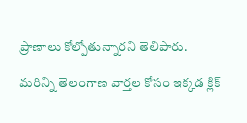ప్రాణాలు కోల్పోతున్నారని తెలిపారు.

మరిన్ని తెలంగాణ వార్తల కోసం ఇక్కడ క్లిక్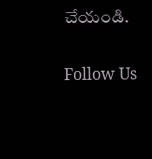చేయండి.

Follow Us